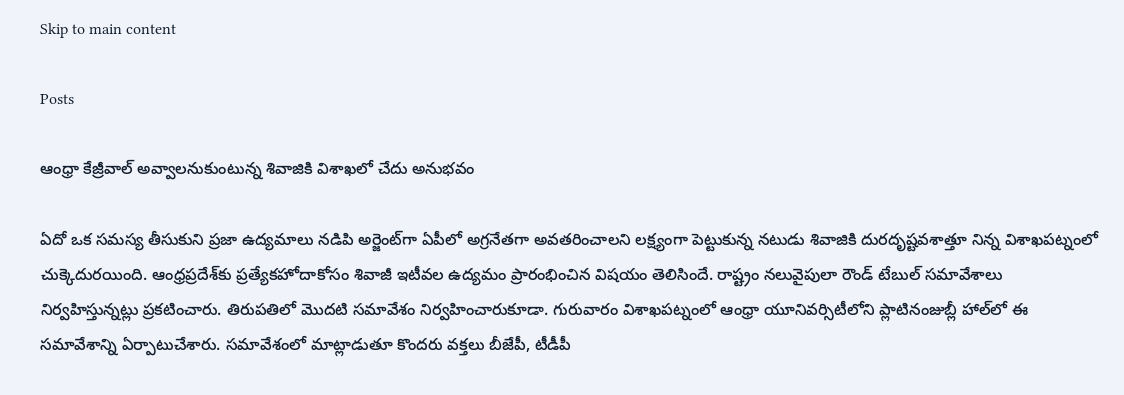Skip to main content

Posts

ఆంధ్రా కేజ్రీవాల్ అవ్వాలనుకుంటున్న శివాజికి విశాఖలో చేదు అనుభవం

ఏదో ఒక సమస్య తీసుకుని ప్రజా ఉద్యమాలు నడిపి అర్జెంట్‌గా ఏపీలో అగ్రనేతగా అవతరించాలని లక్ష్యంగా పెట్టుకున్న నటుడు శివాజికి దురదృష్టవశాత్తూ నిన్న విశాఖపట్నంలో చుక్కెదురయింది. ఆంధ్రప్రదేశ్‌కు ప్రత్యేకహోదాకోసం శివాజీ ఇటీవల ఉద్యమం ప్రారంభించిన విషయం తెలిసిందే. రాష్ట్రం నలువైపులా రౌండ్ టేబుల్ సమావేశాలు నిర్వహిస్తున్నట్లు ప్రకటించారు. తిరుపతిలో మొదటి సమావేశం నిర్వహించారుకూడా. గురువారం విశాఖపట్నంలో ఆంధ్రా యూనివర్సిటీలోని ప్లాటినంజుబ్లీ హాల్‌లో ఈ సమావేశాన్ని ఏర్పాటుచేశారు. సమావేశంలో మాట్లాడుతూ కొందరు వక్తలు బీజేపీ, టీడీపీ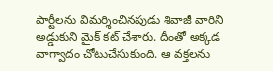పార్టీలను విమర్శించినపుడు శివాజీ వారిని అడ్డుకుని మైక్ కట్ చేశారు. దీంతో అక్కడ వాగ్వాదం చోటుచేసుకుంది. ఆ వక్తలను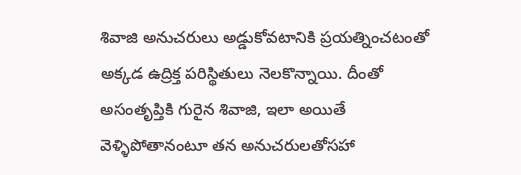శివాజి అనుచరులు అడ్డుకోవటానికి ప్రయత్నించటంతో  అక్కడ ఉద్రిక్త పరిస్థితులు నెలకొన్నాయి. దీంతో అసంతృప్తికి గురైన శివాజి, ఇలా అయితే వెళ్ళిపోతానంటూ తన అనుచరులతోసహా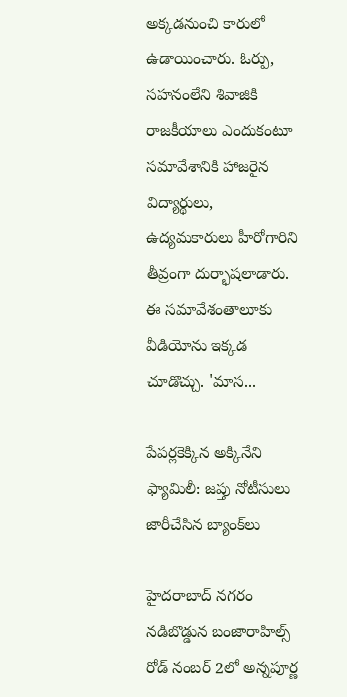అక్కడనుంచి కారులో ఉడాయించారు. ఓర్పు, సహనంలేని శివాజికి రాజకీయాలు ఎందుకంటూ సమావేశానికి హాజరైన విద్యార్థులు, ఉద్యమకారులు హీరోగారిని తీవ్రంగా దుర్భాషలాడారు. ఈ సమావేశంతాలూకు వీడియోను ఇక్కడ చూడొచ్చు. 'మాస...

పేపర్లకెక్కిన అక్కినేని ఫ్యామిలీ: జప్తు నోటీసులు జారీచేసిన బ్యాంక్‌లు

హైదరాబాద్‌ నగరం నడిబొడ్డున బంజారాహిల్స్ రోడ్ నంబర్ 2లో అన్నపూర్ణ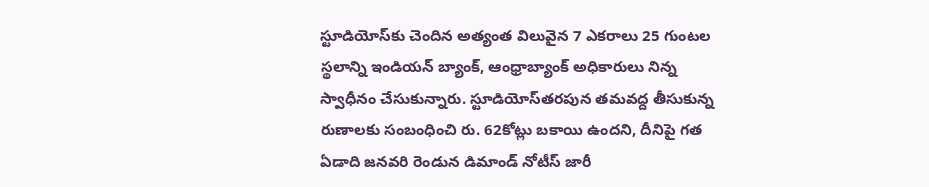స్టూడియోస్‌కు చెందిన అత్యంత విలువైన 7 ఎకరాలు 25 గుంటల స్థలాన్ని ఇండియన్ బ్యాంక్, ఆంధ్రాబ్యాంక్ అధికారులు నిన్న స్వాధీనం చేసుకున్నారు. స్టూడియోస్‌తరపున తమవద్ద తీసుకున్న రుణాలకు సంబంధించి రు. 62కోట్లు బకాయి ఉందని, దీనిపై గత ఏడాది జనవరి రెండున డిమాండ్ నోటీస్ జారీ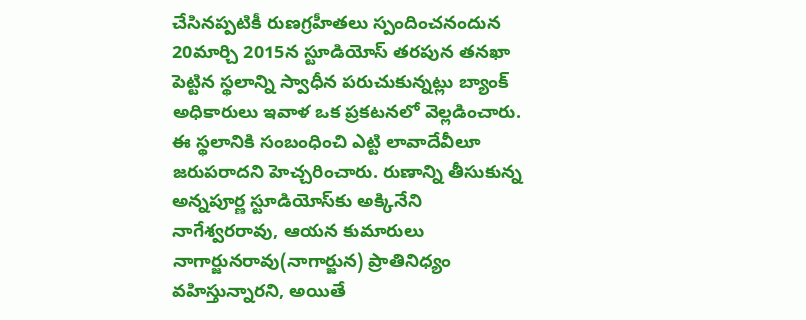చేసినప్పటికీ రుణగ్రహీతలు స్పందించనందున 20మార్చి 2015న స్టూడియోస్‌ తరపున తనఖా పెట్టిన స్థలాన్ని స్వాధీన పరుచుకున్నట్లు బ్యాంక్ అధికారులు ఇవాళ ఒక ప్రకటనలో వెల్లడించారు. ఈ స్థలానికి సంబంధించి ఎట్టి లావాదేవీలూ జరుపరాదని హెచ్చరించారు. రుణాన్ని తీసుకున్న అన్నపూర్ణ స్టూడియోస్‌కు అక్కినేని నాగేశ్వరరావు, ఆయన కుమారులు నాగార్జునరావు(నాగార్జున) ప్రాతినిధ్యం వహిస్తున్నారని, అయితే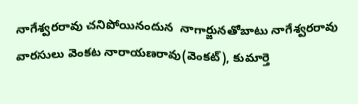నాగేశ్వరరావు చనిపోయినందున  నాగార్జునతోబాటు నాగేశ్వరరావు వారసులు వెంకట నారాయణరావు(వెంకట్), కుమార్తె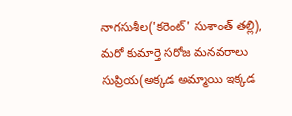నాగసుశీల('కరెంట్' సుశాంత్ తల్లి), మరో కుమార్తె సరోజ మనవరాలు సుప్రియ(అక్కడ అమ్మాయి ఇక్కడ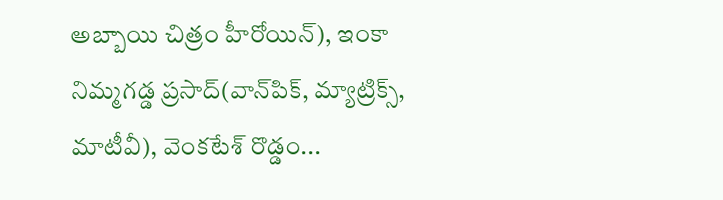అబ్బాయి చిత్రం హీరోయిన్), ఇంకా నిమ్మగడ్డ ప్రసాద్(వాన్‌పిక్, మ్యాట్రిక్స్, మాటీవీ), వెంకటేశ్ రొడ్డం...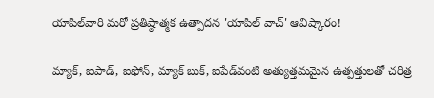యాపిల్‌వారి మరో ప్రతిష్ఠాత్మక ఉత్పాదన 'యాపిల్ వాచ్' ఆవిష్కారం!

మ్యాక్, ఐపాడ్, ఐఫోన్, మ్యాక్ బుక్, ఐపేడ్‌వంటి అత్యుత్తమమైన ఉత్పత్తులతో చరిత్ర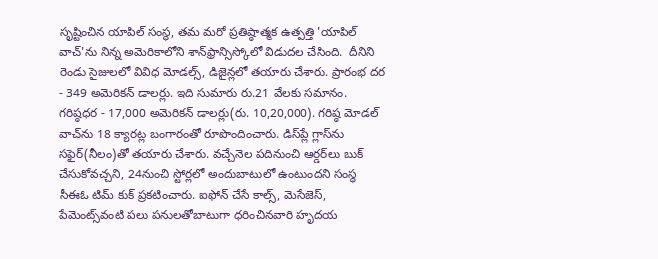సృష్టించిన యాపిల్ సంస్థ, తమ మరో ప్రతిష్ఠాత్మక ఉత్పత్తి 'యాపిల్ వాచ్‌'ను నిన్న అమెరికాలోని శాన్‌ఫ్రాన్సిస్కోలో విడుదల చేసింది.  దీనిని రెండు సైజులలో వివిధ మోడల్స్, డిజైన్లలో తయారు చేశారు. ప్రారంభ దర - 349 అమెరికన్ డాలర్లు. ఇది సుమారు రు.21 వేలకు సమానం. గరిష్ఠధర - 17,000 అమెరికన్ డాలర్లు(రు. 10,20,000). గరిష్ఠ మోడల్‌ వాచ్‌ను 18 క్యారట్ల బంగారంతో రూపొందించారు. డిస్‌ప్లే గ్లాస్‌ను సఫైర్(నీలం)తో తయారు చేశారు. వచ్చేనెల పదినుంచి ఆర్డర్‌లు బుక్ చేసుకోవచ్చని, 24నుంచి స్టోర్లలో అందుబాటులో ఉంటుందని సంస్థ సీఈఓ టిమ్ కుక్ ప్రకటించారు. ఐఫోన్ చేసే కాల్స్, మెసేజెస్, పేమెంట్స్‌వంటి పలు పనులతోబాటుగా ధరించినవారి హృదయ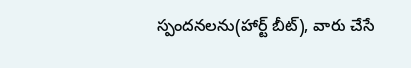స్పందనలను(హార్ట్ బీట్), వారు చేసే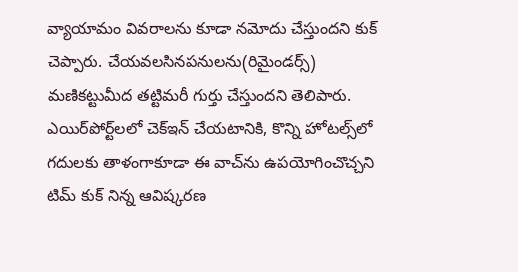వ్యాయామం వివరాలను కూడా నమోదు చేస్తుందని కుక్ చెప్పారు. చేయవలసినపనులను(రిమైండర్స్) మణికట్టుమీద తట్టిమరీ గుర్తు చేస్తుందని తెలిపారు. ఎయిర్‌పోర్ట్‌లలో చెక్‌ఇన్ చేయటానికి, కొన్ని హోటల్స్‌లో గదులకు తాళంగాకూడా ఈ వాచ్‌ను ఉపయోగించొచ్చని టిమ్ కుక్ నిన్న ఆవిష్కరణ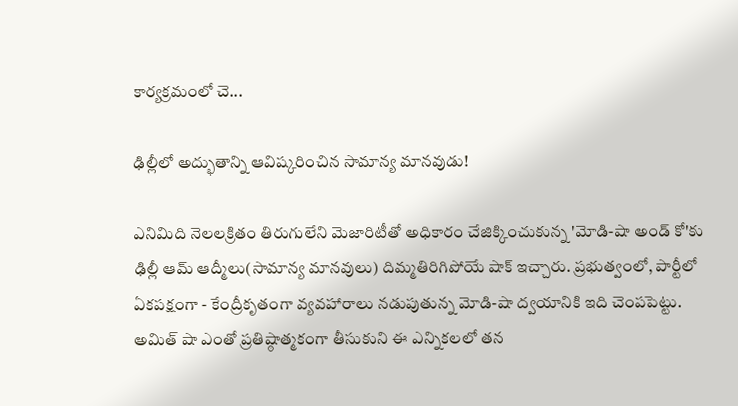కార్యక్రమంలో చె...

ఢిల్లీలో అద్భుతాన్ని ఆవిష్కరించిన సామాన్య మానవుడు!

ఎనిమిది నెలలక్రితం తిరుగులేని మెజారిటీతో అధికారం చేజిక్కించుకున్న 'మోడి-షా అండ్ కో'కు ఢిల్లీ ఆమ్ ఆద్మీలు(సామాన్య మానవులు) దిమ్మతిరిగిపోయే షాక్ ఇచ్చారు. ప్రభుత్వంలో, పార్టీలో ఏకపక్షంగా - కేంద్రీకృతంగా వ్యవహారాలు నడుపుతున్న మోడి-షా ద్వయానికి ఇది చెంపపెట్టు. అమిత్ షా ఎంతో ప్రతిష్ఠాత్మకంగా తీసుకుని ఈ ఎన్నికలలో తన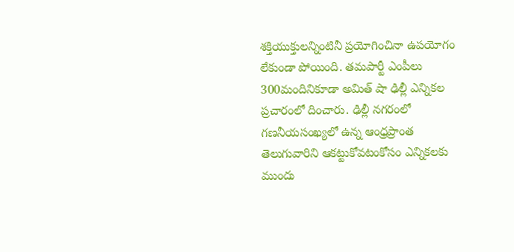శక్తియుక్తులన్నింటినీ ప్రయోగించినా ఉపయోగం లేకుండా పోయింది. తమపార్టీ ఎంపీలు 300మందినికూడా అమిత్ షా ఢిల్లీ ఎన్నికల ప్రచారంలో దించారు. ఢిల్లీ నగరంలో గణనీయసంఖ్యలో ఉన్న ఆంధ్రప్రాంత తెలుగువారిని ఆకట్టుకోవటంకోసం ఎన్నికలకు ముందు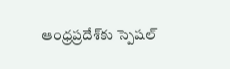ఆంధ్రప్రదేశ్‌కు స్పెషల్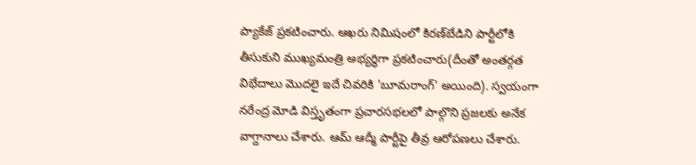ప్యాకేజ్ ప్రకటించారు. ఆఖరు నిమిషంలో కిరణ్‌బేడిని పార్టీలోకి తీసుకుని ముఖ్యమంత్రి అభ్యర్థిగా ప్రకటించారు(దీంతో అంతర్గత విభేదాలు మొదలై ఇదే చివరికి 'బూమరాంగ్' అయింది). స్వయంగా నరేంద్ర మోడి విస్తృతంగా ప్రచారసభలలో పాల్గొని ప్రజలకు అనేక వాగ్దానాలు చేశారు. ఆమ్ ఆద్మీ పార్టీపై తీవ్ర ఆరోపణలు చేశారు.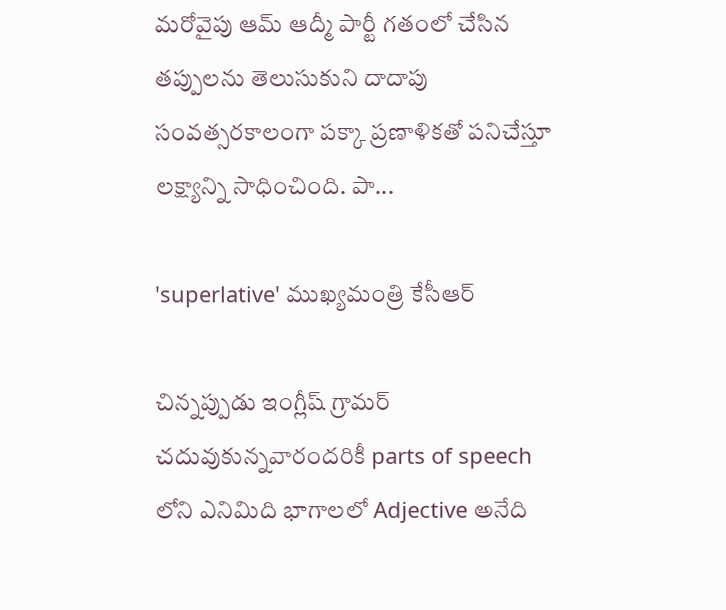మరోవైపు ఆమ్ ఆద్మీ పార్టీ గతంలో చేసిన తప్పులను తెలుసుకుని దాదాపు సంవత్సరకాలంగా పక్కా ప్రణాళికతో పనిచేస్తూ లక్ష్యాన్ని సాధించింది. పా...

'superlative' ముఖ్యమంత్రి కేసీఆర్

చిన్నప్పుడు ఇంగ్లీష్ గ్రామర్‌ చదువుకున్నవారందరికీ parts of speech లోని ఎనిమిది భాగాలలో Adjective అనేది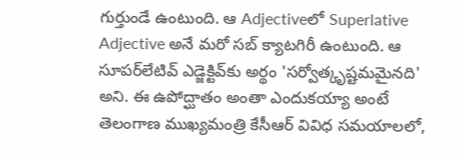గుర్తుండే ఉంటుంది. ఆ Adjectiveలో Superlative Adjective అనే మరో సబ్ క్యాటగిరీ ఉంటుంది. ఆ సూపర్‌లేటివ్ ఎడ్జెక్టివ్‌కు అర్థం 'సర్వోత్కృష్టమమైనది' అని. ఈ ఉపోద్ఘాతం అంతా ఎందుకయ్యా అంటే తెలంగాణ ముఖ్యమంత్రి కేసీఆర్ వివిధ సమయాలలో,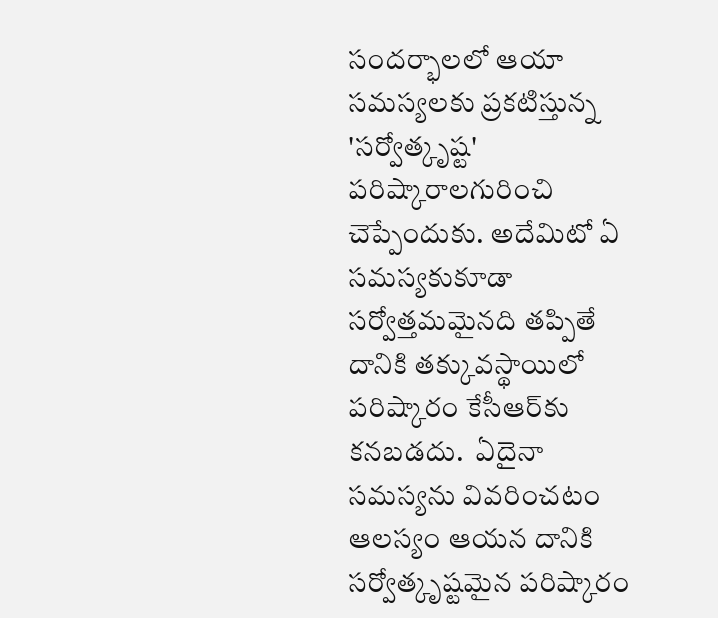సందర్భాలలో ఆయా సమస్యలకు ప్రకటిస్తున్న 'సర్వోత్కృష్ట' పరిష్కారాలగురించి చెప్పేందుకు. అదేమిటో ఏ సమస్యకుకూడా సర్వోత్తమమైనది తప్పితే దానికి తక్కువస్థాయిలో పరిష్కారం కేసీఆర్‌కు కనబడదు.  ఏదైనా సమస్యను వివరించటం ఆలస్యం ఆయన దానికి సర్వోత్కృష్టమైన పరిష్కారం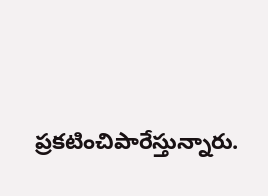ప్రకటించిపారేస్తున్నారు.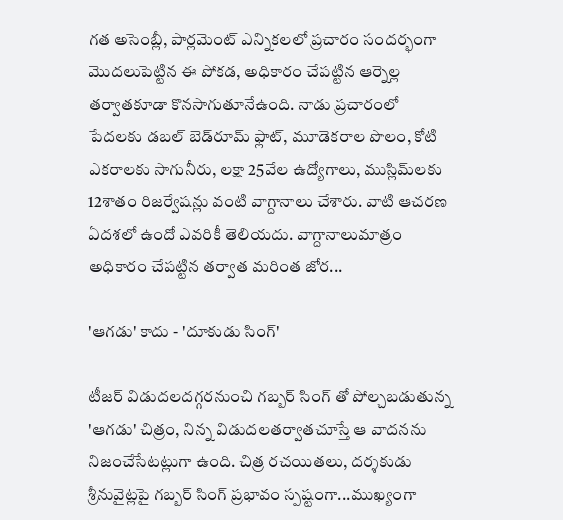గత అసెంబ్లీ, పార్లమెంట్ ఎన్నికలలో ప్రచారం సందర్భంగా మొదలుపెట్టిన ఈ పోకడ, అధికారం చేపట్టిన ఆర్నెల్ల తర్వాతకూడా కొనసాగుతూనేఉంది. నాడు ప్రచారంలో పేదలకు డబల్ బెడ్‌రూమ్ ఫ్లాట్, మూడెకరాల పొలం, కోటి ఎకరాలకు సాగునీరు, లక్షా 25వేల ఉద్యోగాలు, ముస్లిమ్‌లకు 12శాతం రిజర్వేషన్లు వంటి వాగ్దానాలు చేశారు. వాటి ఆచరణ ఏదశలో ఉందో ఎవరికీ తెలియదు. వాగ్దానాలుమాత్రం  అధికారం చేపట్టిన తర్వాత మరింత జోర...

'ఆగడు' కాదు - 'దూకుడు సింగ్'

టీజర్ విడుదలదగ్గరనుంచి గబ్బర్ సింగ్ తో పోల్చబడుతున్న 'ఆగడు' చిత్రం, నిన్న విడుదలతర్వాతచూస్తే ఆ వాదనను నిజంచేసేటట్లుగా ఉంది. చిత్ర రచయితలు, దర్శకుడు శ్రీనువైట్లపై గబ్బర్ సింగ్ ప్రభావం స్పష్టంగా...ముఖ్యంగా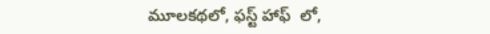మూలకథలో, ఫస్ట్ హాఫ్  లో,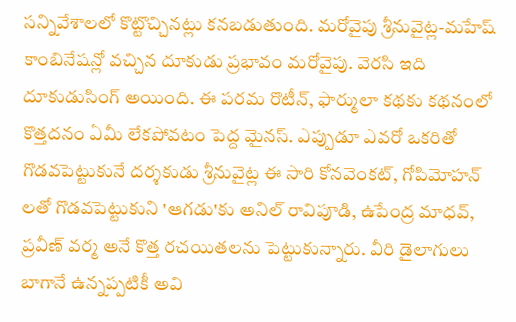సన్నివేశాలలో కొట్టొచ్చినట్లు కనబడుతుంది. మరోవైపు శ్రీనువైట్ల-మహేష్ కాంబినేషన్లో వచ్చిన దూకుడు ప్రభావం మరోవైపు. వెరసి ఇది దూకుడుసింగ్ అయింది. ఈ పరమ రొటీన్, ఫార్ములా కథకు కథనంలో కొత్తదనం ఏమీ లేకపోవటం పెద్ద మైనస్. ఎప్పుడూ ఎవరో ఒకరితో గొడవపెట్టుకునే దర్శకుడు శ్రీనువైట్ల ఈ సారి కోనవెంకట్, గోపిమోహన్ లతో గొడవపెట్టుకుని 'ఆగడు'కు అనిల్ రావిపూడి, ఉపేంద్ర మాధవ్, ప్రవీణ్ వర్మ అనే కొత్త రచయితలను పెట్టుకున్నారు. వీరి డైలాగులు బాగానే ఉన్నప్పటికీ అవి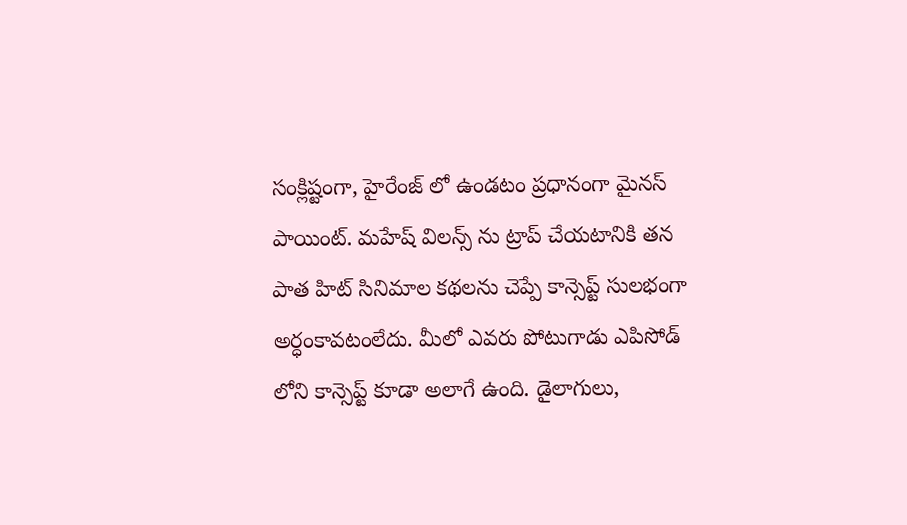సంక్లిష్టంగా, హైరేంజ్ లో ఉండటం ప్రధానంగా మైనస్ పాయింట్. మహేష్ విలన్స్ ను ట్రాప్ చేయటానికి తన పాత హిట్ సినిమాల కథలను చెప్పే కాన్సెప్ట్ సులభంగా అర్ధంకావటంలేదు. మీలో ఎవరు పోటుగాడు ఎపిసోడ్ లోని కాన్సెప్ట్ కూడా అలాగే ఉంది. డైలాగులు,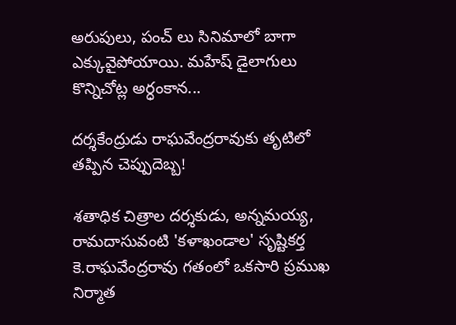అరుపులు, పంచ్ లు సినిమాలో బాగా ఎక్కువైపోయాయి. మహేష్ డైలాగులు కొన్నిచోట్ల అర్ధంకాన...

దర్శకేంద్రుడు రాఘవేంద్రరావుకు తృటిలో తప్పిన చెప్పుదెబ్బ!

శతాధిక చిత్రాల దర్శకుడు, అన్నమయ్య, రామదాసువంటి 'కళాఖండాల' సృష్టికర్త కె.రాఘవేంద్రరావు గతంలో ఒకసారి ప్రముఖ నిర్మాత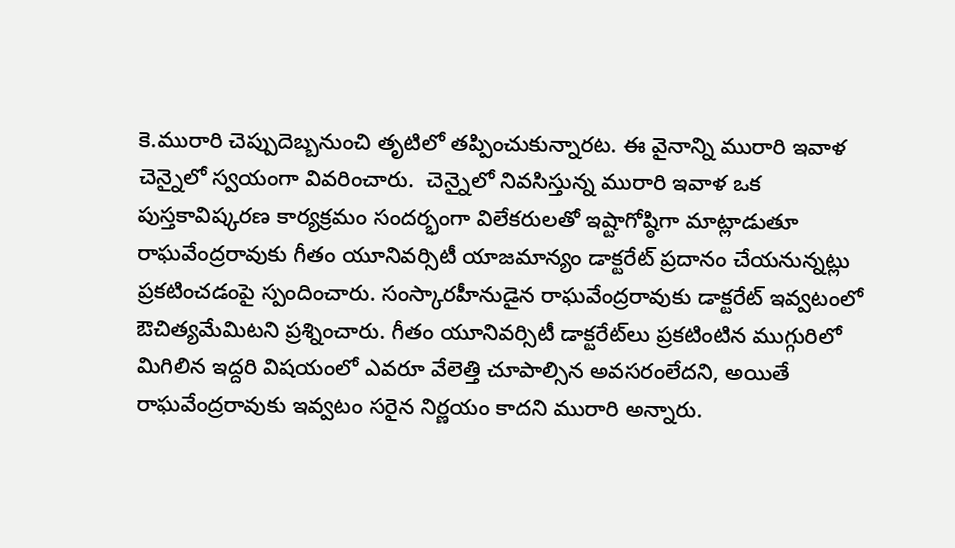కె.మురారి చెప్పుదెబ్బనుంచి తృటిలో తప్పించుకున్నారట. ఈ వైనాన్ని మురారి ఇవాళ చెన్నైలో స్వయంగా వివరించారు.  చెన్నైలో నివసిస్తున్న మురారి ఇవాళ ఒక పుస్తకా‌విష్కరణ కార్యక్రమం సందర్భంగా విలేకరులతో ఇష్టాగోష్ఠిగా మాట్లాడుతూ రాఘవేంద్రరావుకు గీతం యూనివర్సిటీ యాజమాన్యం డాక్టరేట్ ప్రదానం చేయనున్నట్లు ప్రకటించడంపై స్పందించారు. సంస్కారహీనుడైన రాఘవేంద్రరావుకు డాక్టరేట్ ఇవ్వటంలో ఔచిత్యమేమిటని ప్రశ్నించారు. గీతం యూనివర్సిటీ డాక్టరేట్‌లు ప్రకటింటిన ముగ్గురిలో మిగిలిన ఇద్దరి విషయంలో ఎవరూ వేలెత్తి చూపాల్సిన అవసరంలేదని, అయితే రాఘవేంద్రరావుకు ఇవ్వటం సరైన నిర్ణయం కాదని మురారి అన్నారు.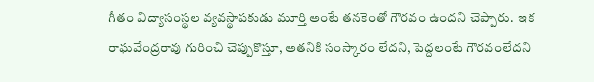గీతం విద్యాసంస్థల వ్యవస్థాపకుడు మూర్తి అంటే తనకెంతో గౌరవం ఉందని చెప్పారు.  ఇక రాఘవేంద్రరావు గురించి చెప్పుకొస్తూ, అతనికి సంస్కారం లేదని, పెద్దలంటే గౌరవంలేదని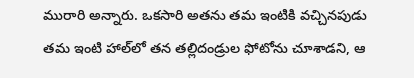మురారి అన్నారు. ఒకసారి అతను తమ ఇంటికి వచ్చినపుడు తమ ఇంటి హాల్‌లో తన తల్లిదండ్రుల ఫోటోను చూశాడని, ఆ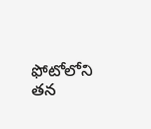ఫోటోలోని తన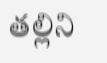తల్లిని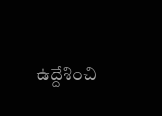ఉద్దేశించి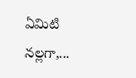ఏమిటి నల్లగా,...